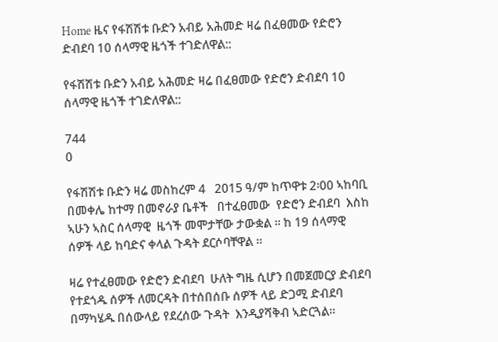Home ዜና የፋሽሽቱ ቡድን አብይ አሕመድ ዛሬ በፈፀመው የድሮን ድብደባ 10 ሰላማዊ ዜጎች ተገድለዋል::

የፋሽሽቱ ቡድን አብይ አሕመድ ዛሬ በፈፀመው የድሮን ድብደባ 10 ሰላማዊ ዜጎች ተገድለዋል::

744
0

የፋሽሽቱ ቡድን ዛሬ መስከረም 4   2015 ዓ/ም ከጥዋቱ 2፡00 ኣከባቢ  በመቀሌ ከተማ በመኖራያ ቤቶች   በተፈፀመው  የድሮን ድብደባ  እስከ ኣሁን ኣስር ሰላማዊ  ዜጎች መሞታቸው ታውቋል ፡፡ ከ 19 ሰላማዊ ሰዎች ላይ ከባድና ቀላል ጉዳት ደርሶባቸዋል ፡፡

ዛሬ የተፈፀመው የድሮን ድብደባ  ሁለት ግዜ ሲሆን በመጀመርያ ድብደባ  የተደጎዱ ሰዎች ለመርዳት በተሰበሰቡ ሰዎች ላይ ድጋሚ ድብደባ በማካሄዱ በሰውላይ የደረሰው ጉዳት  እንዲያሻቅብ ኣድርጓል፡፡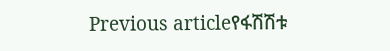Previous articleየፋሽሽቱ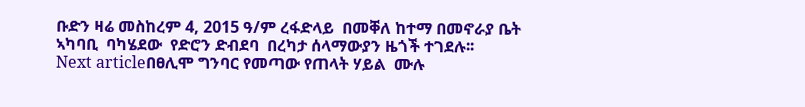ቡድን ዛሬ መስከረም 4, 2015 ዓ/ም ረፋድላይ  በመቐለ ከተማ በመኖራያ ቤት ኣካባቢ  ባካሄደው  የድሮን ድብደባ  በረካታ ሰላማውያን ዜጎች ተገደሉ፡፡
Next articleበፀሊሞ ግንባር የመጣው የጠላት ሃይል  ሙሉ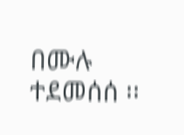በሙሉ ተደመሰሰ ፡፡